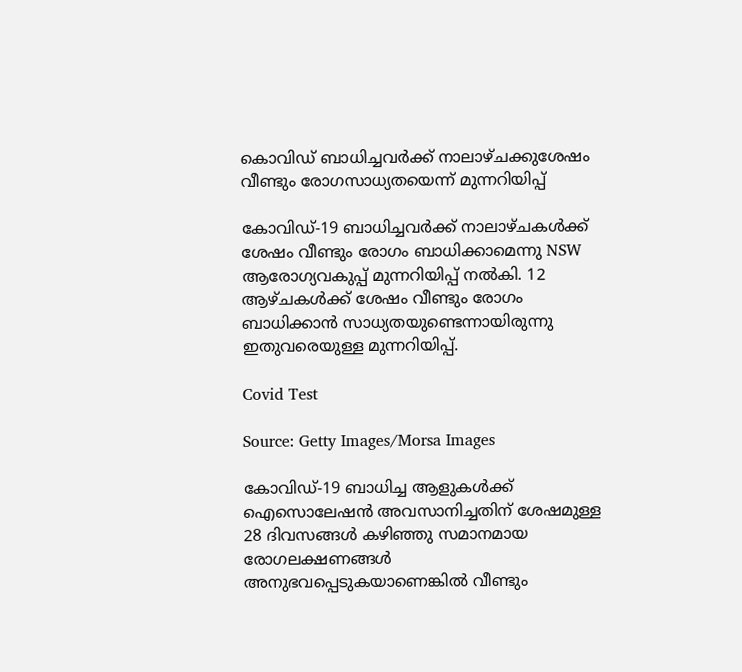കൊവിഡ് ബാധിച്ചവർക്ക് നാലാഴ്ചക്കുശേഷം വീണ്ടും രോഗസാധ്യതയെന്ന് മുന്നറിയിപ്പ്

കോവിഡ്-19 ബാധിച്ചവർക്ക് നാലാഴ്ചകൾക്ക് ശേഷം വീണ്ടും രോഗം ബാധിക്കാമെന്നു NSW ആരോഗ്യവകുപ്പ് മുന്നറിയിപ്പ് നൽകി. 12 ആഴ്ചകൾക്ക് ശേഷം വീണ്ടും രോഗം ബാധിക്കാൻ സാധ്യതയുണ്ടെന്നായിരുന്നു ഇതുവരെയുള്ള മുന്നറിയിപ്പ്.

Covid Test

Source: Getty Images/Morsa Images

കോവിഡ്-19 ബാധിച്ച ആളുകൾക്ക് ഐസൊലേഷൻ അവസാനിച്ചതിന് ശേഷമുള്ള 28 ദിവസങ്ങൾ കഴിഞ്ഞു സമാനമായ രോഗലക്ഷണങ്ങൾ അനുഭവപ്പെടുകയാണെങ്കിൽ വീണ്ടും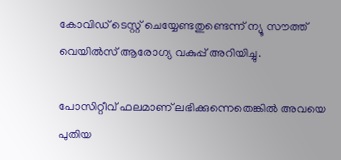കോവിഡ് ടെസ്റ്റ് ചെയ്യേണ്ടതുണ്ടെന്ന് ന്യൂ സൗത്ത് വെയിൽസ്‌ ആരോഗ്യ വകുപ്പ് അറിയിച്ചു.

പോസിറ്റീവ് ഫലമാണ് ലഭിക്കുന്നെതെങ്കിൽ അവയെ പുതിയ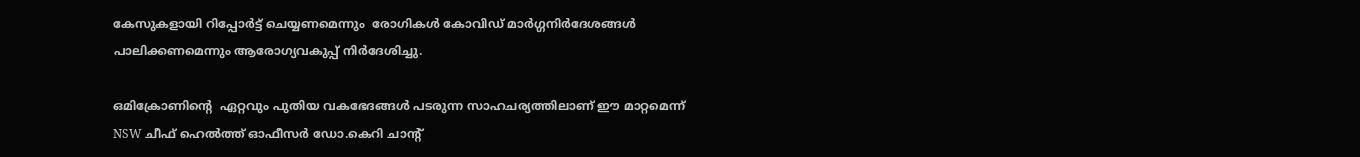കേസുകളായി റിപ്പോർട്ട് ചെയ്യണമെന്നും  രോഗികൾ കോവിഡ് മാർഗ്ഗനിർദേശങ്ങൾ പാലിക്കണമെന്നും ആരോഗ്യവകുപ്പ് നിർദേശിച്ചു.

ഒമിക്രോണിന്റെ  ഏറ്റവും പുതിയ വകഭേദങ്ങൾ പടരുന്ന സാഹചര്യത്തിലാണ് ഈ മാറ്റമെന്ന് NSW ചീഫ് ഹെൽത്ത് ഓഫീസർ ഡോ.കെറി ചാന്റ്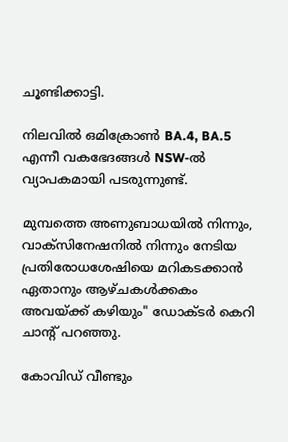ചൂണ്ടിക്കാട്ടി.

നിലവിൽ ഒമിക്രോൺ BA.4, BA.5 എന്നീ വകഭേദങ്ങൾ NSW-ൽ വ്യാപകമായി പടരുന്നുണ്ട്.

മുമ്പത്തെ അണുബാധയിൽ നിന്നും, വാക്‌സിനേഷനിൽ നിന്നും നേടിയ പ്രതിരോധശേഷിയെ മറികടക്കാൻ ഏതാനും ആഴ്ചകൾക്കകം അവയ്ക്ക് കഴിയും" ഡോക്ടർ കെറി ചാന്റ് പറഞ്ഞു.

കോവിഡ് വീണ്ടും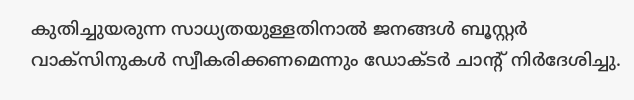കുതിച്ചുയരുന്ന സാധ്യതയുള്ളതിനാൽ ജനങ്ങൾ ബൂസ്റ്റർ വാക്‌സിനുകൾ സ്വീകരിക്കണമെന്നും ഡോക്ടർ ചാന്റ് നിർദേശിച്ചു.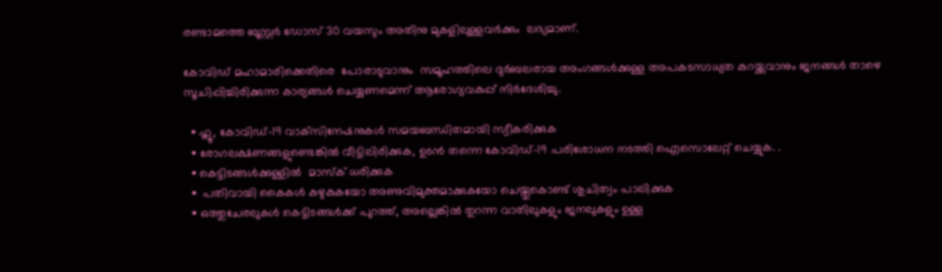രണ്ടാമത്തെ ബൂസ്റ്റർ ഡോസ് 30 വയസും അതിനു മുകളിലുള്ളവർക്കും  ലഭ്യമാണ്.

കോവിഡ് മഹാമാരിക്കെതിരെ  പോരാടുവാനും  സമൂഹത്തിലെ ദുർബലരായ അംഗങ്ങൾക്കുള്ള അപകടസാധ്യത കുറയ്ക്കുവാനും ജനങ്ങൾ താഴെ സൂചിപ്പിച്ചിരിക്കുന്ന കാര്യങ്ങൾ ചെയ്യണമെന്ന് ആരോഗ്യവകുപ്പ് നിർദേശിച്ചു.

  • ഫ്ലൂ, കോവിഡ്-19 വാക്‌സിനേഷനുകൾ സമയബന്ധിതമായി സ്വീകരിക്കുക
  • രോഗലക്ഷണങ്ങളുണ്ടെങ്കിൽ വീട്ടിലിരിക്കുക, ഉടൻ തന്നെ കോവിഡ്-19 പരിശോധന നടത്തി ഐസൊലേറ്റ് ചെയ്യുക. .
  • കെട്ടിടങ്ങൾക്കുള്ളിൽ  മാസ്ക് ധരിക്കുക
  •  പതിവായി കൈകൾ കഴുകുകയോ അണുവിമുക്തമാക്കുകയോ ചെയ്തുകൊണ്ട് ശുചിത്വം പാലിക്കുക
  • ഒത്തുചേരലുകൾ കെട്ടിടങ്ങൾക്ക് പുറത്ത്, അല്ലെങ്കിൽ തുറന്ന വാതിലുകളും ജനലുകളും ഉള്ള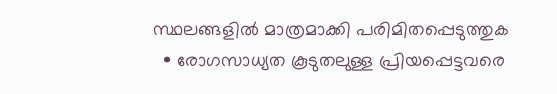സ്ഥലങ്ങളിൽ മാത്രമാക്കി പരിമിതപ്പെടുത്തുക
  • രോഗസാധ്യത കൂടുതലുള്ള പ്രിയപ്പെട്ടവരെ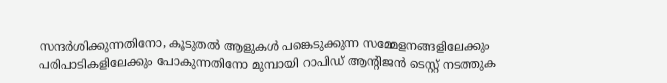സന്ദർശിക്കുന്നതിനോ, കൂടുതൽ ആളുകൾ പങ്കെടുക്കുന്ന സമ്മേളനങ്ങളിലേക്കും പരിപാടികളിലേക്കും പോകുന്നതിനോ മുമ്പായി റാപിഡ് ആന്റിജൻ ടെസ്റ്റ് നടത്തുക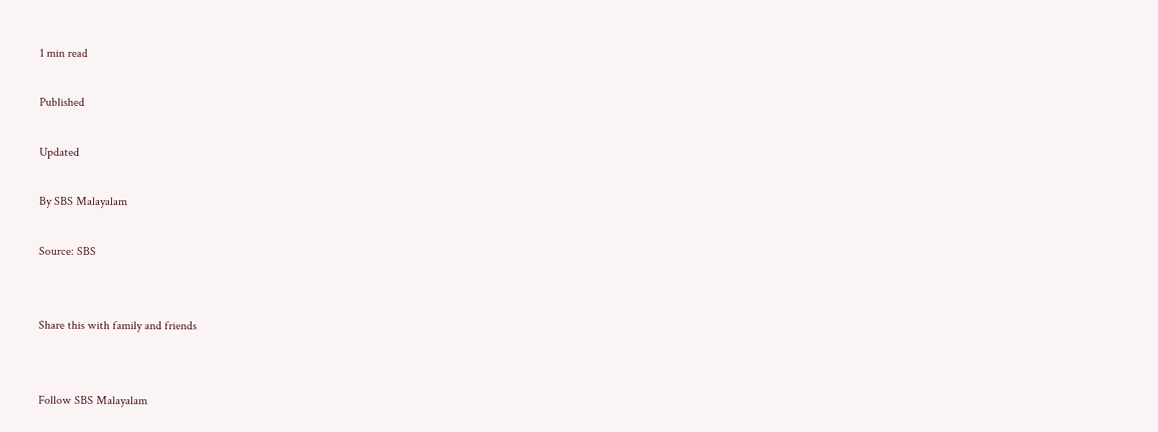1 min read

Published

Updated

By SBS Malayalam

Source: SBS


Share this with family and friends


Follow SBS Malayalam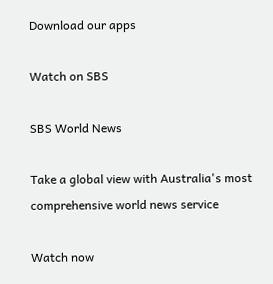Download our apps

Watch on SBS

SBS World News

Take a global view with Australia's most comprehensive world news service

Watch now